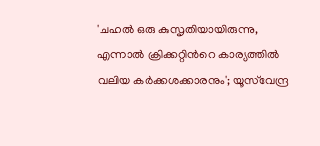'ചഹൽ ഒരു കുസൃതിയായിരുന്നു, എന്നാൽ ക്രിക്കറ്റിന്‍റെ കാര്യത്തിൽ വലിയ കർക്കശക്കാരനും'; യൂസ്‌വേന്ദ്ര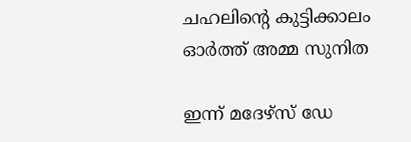ചഹലിന്‍റെ കുട്ടിക്കാലം ഓർത്ത് അമ്മ സുനിത

ഇന്ന് മദേഴ്‌സ് ഡേ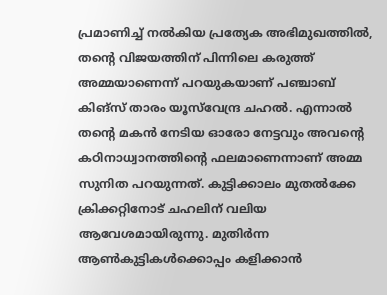പ്രമാണിച്ച് നൽകിയ പ്രത്യേക അഭിമുഖത്തിൽ, തന്റെ വിജയത്തിന് പിന്നിലെ കരുത്ത് അമ്മയാണെന്ന് പറയുകയാണ് പഞ്ചാബ് കിങ്സ് താരം യൂസ്‌വേന്ദ്ര ചഹൽ. എന്നാൽ തന്റെ മകൻ നേടിയ ഓരോ നേട്ടവും അവന്റെ കഠിനാധ്വാനത്തിന്റെ ഫലമാണെന്നാണ് അമ്മ സുനിത പറയുന്നത്. കുട്ടിക്കാലം മുതൽക്കേ ക്രിക്കറ്റിനോട് ചഹലിന് വലിയ ആവേശമായിരുന്നു. മുതിർന്ന ആൺകുട്ടികൾക്കൊപ്പം കളിക്കാൻ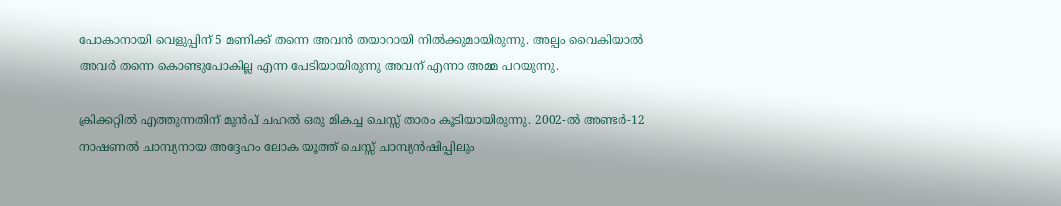പോകാനായി വെളുപ്പിന് 5 മണിക്ക് തന്നെ അവൻ തയാറായി നിൽക്കുമായിരുന്നു. അല്പം വൈകിയാൽ അവർ തന്നെ കൊണ്ടുപോകില്ല എന്ന പേടിയായിരുന്നു അവന് എന്നാ അമ്മ പറയുന്നു.

ക്രിക്കറ്റിൽ എത്തുന്നതിന് മുൻപ് ചഹൽ ഒരു മികച്ച ചെസ്സ് താരം കൂടിയായിരുന്നു. 2002-ൽ അണ്ടർ-12 നാഷണൽ ചാമ്പ്യനായ അദ്ദേഹം ലോക യൂത്ത് ചെസ്സ് ചാമ്പ്യൻഷിപ്പിലും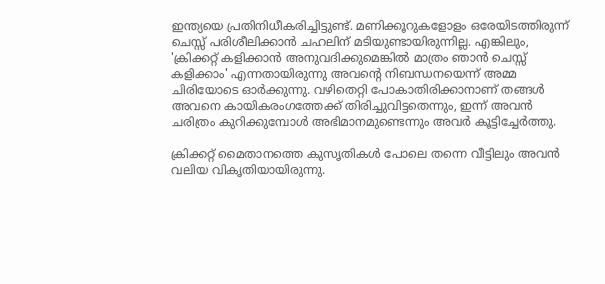ഇന്ത്യയെ പ്രതിനിധീകരിച്ചിട്ടുണ്ട്. മണിക്കൂറുകളോളം ഒരേയിടത്തിരുന്ന് ചെസ്സ് പരിശീലിക്കാൻ ചഹലിന് മടിയുണ്ടായിരുന്നില്ല. എങ്കിലും, 'ക്രിക്കറ്റ് കളിക്കാൻ അനുവദിക്കുമെങ്കിൽ മാത്രം ഞാൻ ചെസ്സ് കളിക്കാം' എന്നതായിരുന്നു അവന്റെ നിബന്ധനയെന്ന് അമ്മ ചിരിയോടെ ഓർക്കുന്നു. വഴിതെറ്റി പോകാതിരിക്കാനാണ് തങ്ങൾ അവനെ കായികരംഗത്തേക്ക് തിരിച്ചുവിട്ടതെന്നും, ഇന്ന് അവൻ ചരിത്രം കുറിക്കുമ്പോൾ അഭിമാനമുണ്ടെന്നും അവർ കൂട്ടിച്ചേർത്തു.

ക്രിക്കറ്റ് മൈതാനത്തെ കുസൃതികൾ പോലെ തന്നെ വീട്ടിലും അവൻ വലിയ വികൃതിയായിരുന്നു.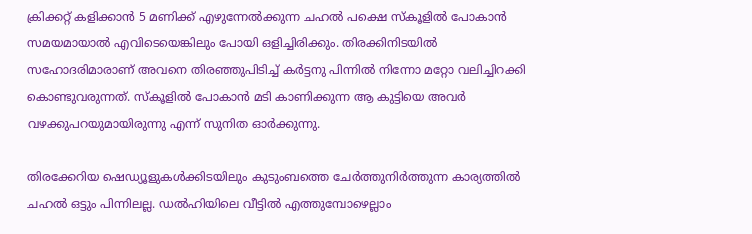ക്രിക്കറ്റ് കളിക്കാൻ 5 മണിക്ക് എഴുന്നേൽക്കുന്ന ചഹൽ പക്ഷെ സ്കൂളിൽ പോകാൻ സമയമായാൽ എവിടെയെങ്കിലും പോയി ഒളിച്ചിരിക്കും. തിരക്കിനിടയിൽ സഹോദരിമാരാണ് അവനെ തിരഞ്ഞുപിടിച്ച് കർട്ടനു പിന്നിൽ നിന്നോ മറ്റോ വലിച്ചിറക്കി കൊണ്ടുവരുന്നത്. സ്കൂളിൽ പോകാൻ മടി കാണിക്കുന്ന ആ കുട്ടിയെ അവർ വഴക്കുപറയുമായിരുന്നു എന്ന് സുനിത ഓർക്കുന്നു.

തിരക്കേറിയ ഷെഡ്യൂളുകൾക്കിടയിലും കുടുംബത്തെ ചേർത്തുനിർത്തുന്ന കാര്യത്തിൽ ചഹൽ ഒട്ടും പിന്നിലല്ല. ഡൽഹിയിലെ വീട്ടിൽ എത്തുമ്പോഴെല്ലാം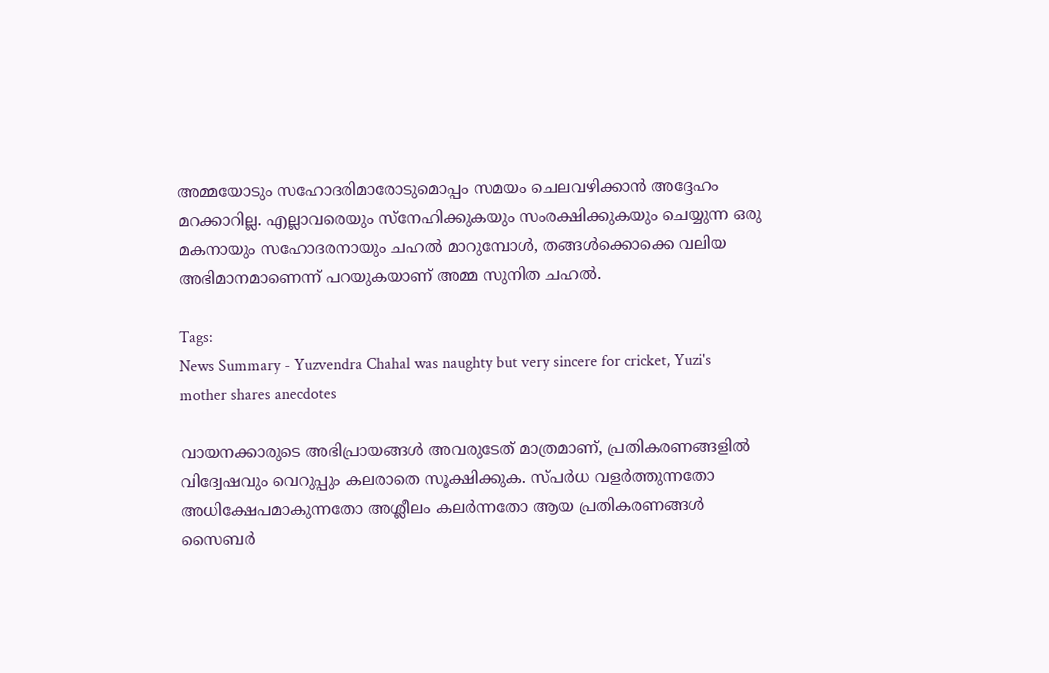അമ്മയോടും സഹോദരിമാരോടുമൊപ്പം സമയം ചെലവഴിക്കാൻ അദ്ദേഹം മറക്കാറില്ല. എല്ലാവരെയും സ്നേഹിക്കുകയും സംരക്ഷിക്കുകയും ചെയ്യുന്ന ഒരു മകനായും സഹോദരനായും ചഹൽ മാറുമ്പോൾ, തങ്ങൾക്കൊക്കെ വലിയ അഭിമാനമാണെന്ന് പറയുകയാണ് അമ്മ സുനിത ചഹൽ.

Tags:
News Summary - Yuzvendra Chahal was naughty but very sincere for cricket, Yuzi's mother shares anecdotes

വായനക്കാരുടെ അഭിപ്രായങ്ങള്‍ അവരുടേത് മാത്രമാണ്, പ്രതികരണങ്ങളിൽ വിദ്വേഷവും വെറുപ്പും കലരാതെ സൂക്ഷിക്കുക. സ്പർധ വളർത്തുന്നതോ അധിക്ഷേപമാകുന്നതോ അശ്ലീലം കലർന്നതോ ആയ പ്രതികരണങ്ങൾ സൈബർ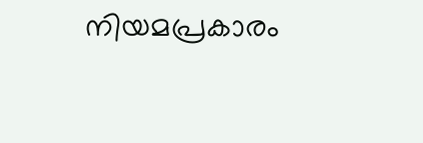നിയമപ്രകാരം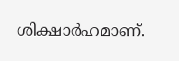ശിക്ഷാർഹമാണ്.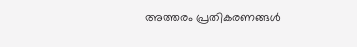അത്തരം പ്രതികരണങ്ങൾ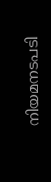നിയമനടപടി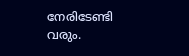നേരിടേണ്ടി വരും.